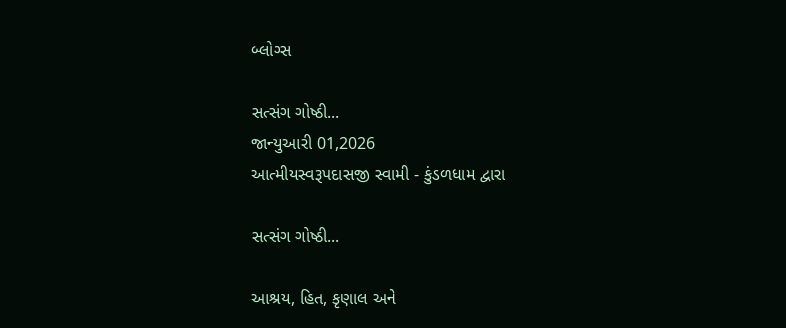બ્લોગ્સ

સત્સંગ ગોષ્ઠી...
જાન્યુઆરી 01,2026
આત્મીયસ્વરૂપદાસજી સ્વામી - કુંડળધામ દ્વારા

સત્સંગ ગોષ્ઠી...

આશ્રય, હિત, કૃણાલ અને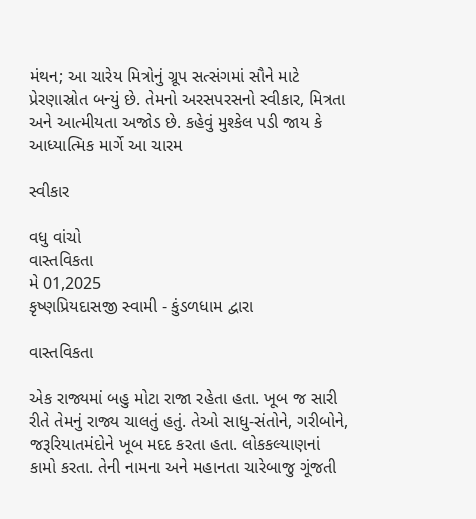મંથન; આ ચારેય મિત્રોનું ગ્રૂપ સત્સંગમાં સૌને માટે પ્રેરણાસ્રોત બન્યું છે. તેમનો અરસપરસનો સ્વીકાર, મિત્રતા અને આત્મીયતા અજોડ છે. કહેવું મુશ્કેલ પડી જાય કે આધ્યાત્મિક માર્ગે આ ચારમ

સ્વીકાર

વધુ વાંચો
વાસ્તવિકતા
મે 01,2025
કૃષ્ણપ્રિયદાસજી સ્વામી - કુંડળધામ દ્વારા

વાસ્તવિકતા

એક રાજ્યમાં બહુ મોટા રાજા રહેતા હતા. ખૂબ જ સારી રીતે તેમનું રાજ્ય ચાલતું હતું. તેઓ સાધુ-સંતોને, ગરીબોને, જરૂરિયાતમંદોને ખૂબ મદદ કરતા હતા. લોકકલ્યાણનાં કામો કરતા. તેની નામના અને મહાનતા ચારેબાજુ ગૂંજતી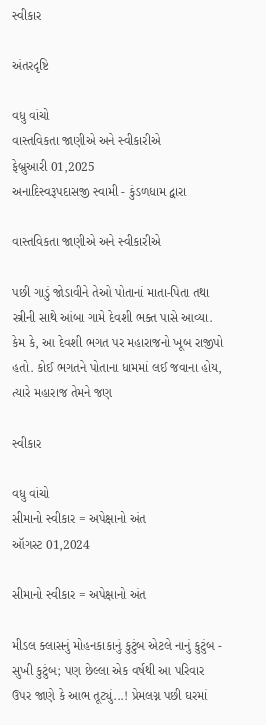સ્વીકાર

અંતરદૃષ્ટિ

વધુ વાંચો
વાસ્તવિકતા જાણીએ અને સ્વીકારીએ
ફેબ્રુઆરી 01,2025
અનાદિસ્વરૂપદાસજી સ્વામી - કુંડળધામ દ્વારા

વાસ્તવિકતા જાણીએ અને સ્વીકારીએ

પછી ગાડું જોડાવીને તેઓ પોતાનાં માતા-પિતા તથા સ્ત્રીની સાથે આંબા ગામે દેવશી ભક્ત પાસે આવ્યા. કેમ કે, આ દેવશી ભગત પર મહારાજનો ખૂબ રાજીપો હતો. કોઈ ભગતને પોતાના ધામમાં લઈ જવાના હોય, ત્યારે મહારાજ તેમને જણ

સ્વીકાર

વધુ વાંચો
સીમાનો સ્વીકાર = અપેક્ષાનો અંત
ઑગસ્ટ 01,2024

સીમાનો સ્વીકાર = અપેક્ષાનો અંત

મીડલ ક્લાસનું મોહનકાકાનું કુટુંબ એટલે નાનું કુટુંબ - સુખી કુટુંબ; પણ છેલ્લા એક વર્ષથી આ પરિવાર ઉપર જાણે કે આભ તૂટ્યું...! પ્રેમલગ્ન પછી ઘરમાં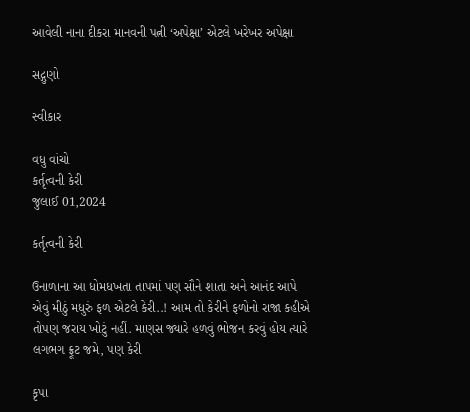આવેલી નાના દીકરા માનવની પત્ની ‘અપેક્ષા’ એટલે ખરેખર અપેક્ષા

સદ્ગુણો

સ્વીકાર

વધુ વાંચો
કર્તૃત્વની કેરી
જુલાઈ 01,2024

કર્તૃત્વની કેરી

ઉનાળાના આ ધોમધખતા તાપમાં પણ સૌને શાતા અને આનંદ આપે એવું મીઠું મધુરું ફળ એટલે કેરી..! આમ તો કેરીને ફળોનો રાજા કહીએ તોપણ જરાય ખોટું નહીં. માણસ જ્યારે હળવું ભોજન કરવું હોય ત્યારે લગભગ ફ્રૂટ જમે, પણ કેરી

કૃપા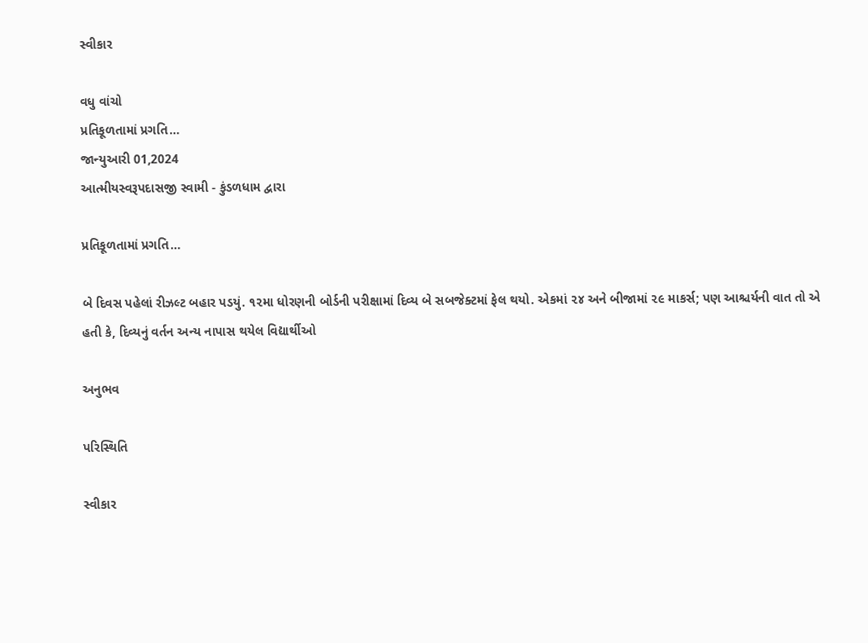સ્વીકાર

વધુ વાંચો
પ્રતિકૂળતામાં પ્રગતિ…
જાન્યુઆરી 01,2024
આત્મીયસ્વરૂપદાસજી સ્વામી - કુંડળધામ દ્વારા

પ્રતિકૂળતામાં પ્રગતિ…

બે દિવસ પહેલાં રીઝલ્ટ બહાર પડયું. ૧૨મા ધોરણની બોર્ડની પરીક્ષામાં દિવ્ય બે સબજેક્ટમાં ફેલ થયો. એકમાં ૨૪ અને બીજામાં ૨૯ માકર્સ; પણ આશ્ચર્યની વાત તો એ હતી કે, દિવ્યનું વર્તન અન્ય નાપાસ થયેલ વિદ્યાર્થીઓ

અનુભવ

પરિસ્થિતિ

સ્વીકાર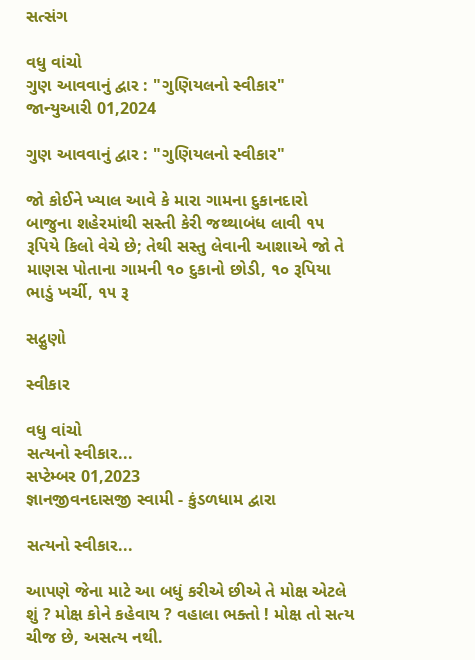સત્સંગ

વધુ વાંચો
ગુણ આવવાનું દ્વાર : "ગુણિયલનો સ્વીકાર"
જાન્યુઆરી 01,2024

ગુણ આવવાનું દ્વાર : "ગુણિયલનો સ્વીકાર"

જો કોઈને ખ્યાલ આવે કે મારા ગામના દુકાનદારો બાજુના શહેરમાંથી સસ્તી કેરી જથ્થાબંધ લાવી ૧૫ રૂપિયે કિલો વેચે છે; તેથી સસ્તુ લેવાની આશાએ જો તે માણસ પોતાના ગામની ૧૦ દુકાનો છોડી, ૧૦ રૂપિયા ભાડું ખર્ચી, ૧૫ રૂ

સદ્ગુણો

સ્વીકાર

વધુ વાંચો
સત્યનો સ્વીકાર...
સપ્ટેમ્બર 01,2023
જ્ઞાનજીવનદાસજી સ્વામી - કુંડળધામ દ્વારા

સત્યનો સ્વીકાર...

આપણે જેના માટે આ બધું કરીએ છીએ તે મોક્ષ એટલે શું ? મોક્ષ કોને કહેવાય ? વહાલા ભક્તો ! મોક્ષ તો સત્ય ચીજ છે, અસત્ય નથી.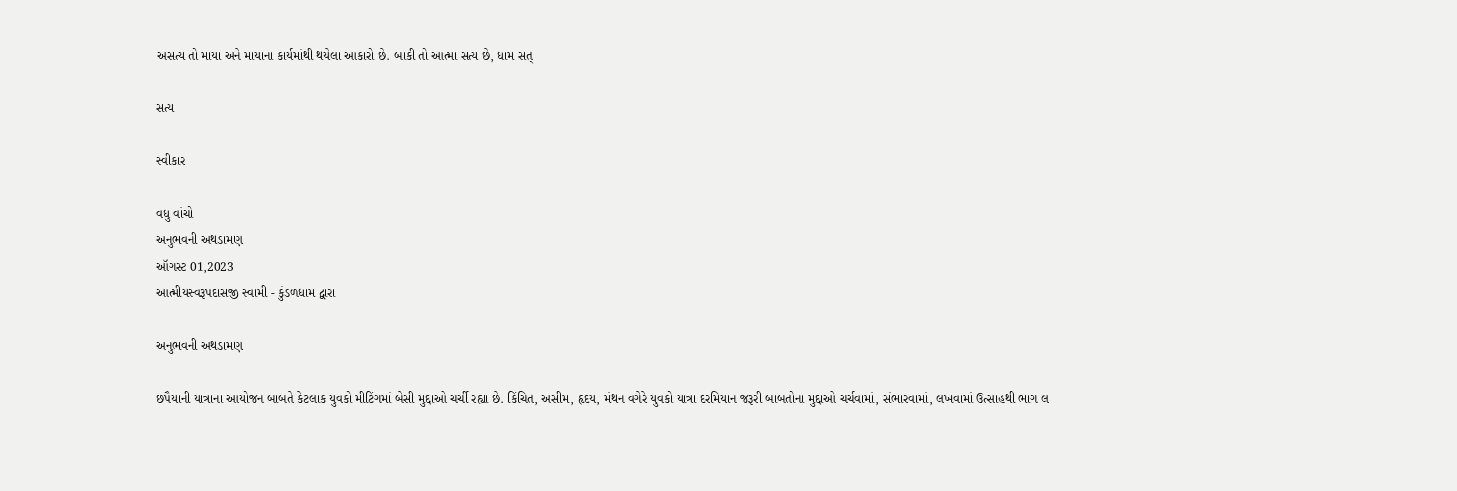અસત્ય તો માયા અને માયાના કાર્યમાંથી થયેલા આકારો છે. બાકી તો આત્મા સત્ય છે, ધામ સત્

સત્ય

સ્વીકાર

વધુ વાંચો
અનુભવની અથડામણ
ઑગસ્ટ 01,2023
આત્મીયસ્વરૂપદાસજી સ્વામી - કુંડળધામ દ્વારા

અનુભવની અથડામણ

છપૈયાની યાત્રાના આયોજન બાબતે કેટલાક યુવકો મીટિંગમાં બેસી મુદ્દાઓ ચર્ચી રહ્યા છે. કિંચિત, અસીમ, હૃદય, મંથન વગેરે યુવકો યાત્રા દરમિયાન જરૂરી બાબતોના મુદ્દાઓ ચર્ચવામાં, સંભારવામાં, લખવામાં ઉત્સાહથી ભાગ લ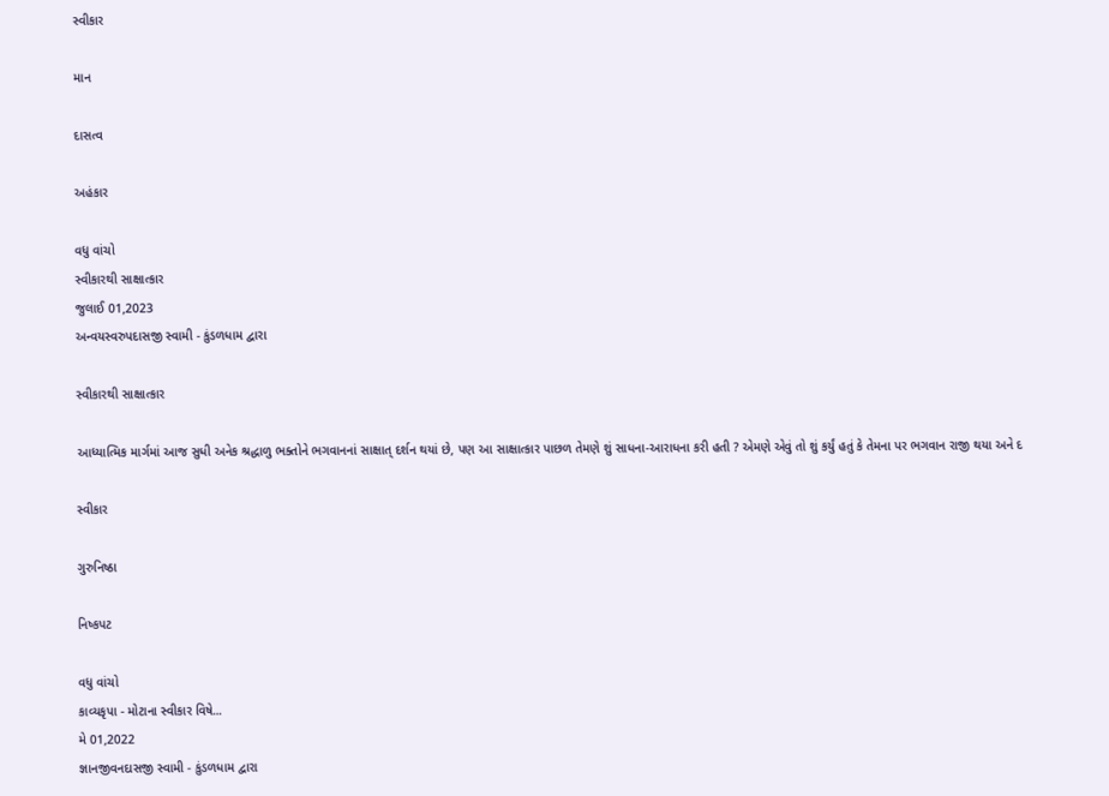સ્વીકાર

માન

દાસત્વ

અહંકાર

વધુ વાંચો
સ્વીકારથી સાક્ષાત્કાર
જુલાઈ 01,2023
અન્વયસ્વરુપદાસજી સ્વામી - કુંડળધામ દ્વારા

સ્વીકારથી સાક્ષાત્કાર

આધ્યાત્મિક માર્ગમાં આજ સુધી અનેક શ્રદ્ધાળુ ભક્તોને ભગવાનનાં સાક્ષાત્ દર્શન થયાં છે, પણ આ સાક્ષાત્કાર પાછળ તેમણે શું સાધના-આરાધના કરી હતી ? એમણે એવું તો શું કર્યું હતું કે તેમના પર ભગવાન રાજી થયા અને દ

સ્વીકાર

ગુરુનિષ્ઠા

નિષ્કપટ

વધુ વાંચો
કાવ્યકૃપા - મોટાના સ્વીકાર વિષે...
મે 01,2022
જ્ઞાનજીવનદાસજી સ્વામી - કુંડળધામ દ્વારા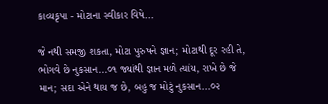કાવ્યકૃપા - મોટાના સ્વીકાર વિષે...

જે નથી સમજી શકતા, મોટા પુરુષને જ્ઞાન; મોટાથી દૂર રહી તે, ભોગવે છે નુકસાન...૦૧ જ્યાંથી જ્ઞાન મળે ત્યાંય, રાખે છે જે માન; સદા એને થાય જ છે, બહુ જ મોટું નુકસાન...૦૨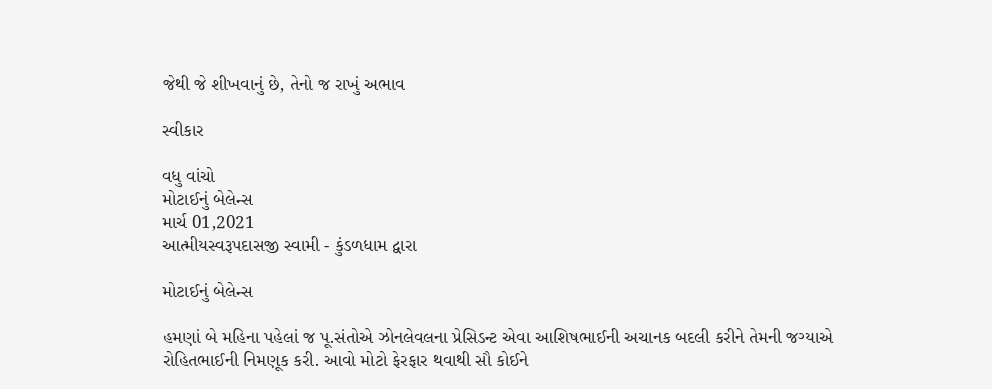જેથી જે શીખવાનું છે, તેનો જ રાખું અભાવ

સ્વીકાર

વધુ વાંચો
મોટાઈનું બેલેન્સ
માર્ચ 01,2021
આત્મીયસ્વરૂપદાસજી સ્વામી - કુંડળધામ દ્વારા

મોટાઈનું બેલેન્સ

હમણાં બે મહિના પહેલાં જ પૂ.સંતોએ ઝોનલેવલના પ્રેસિડન્ટ એવા આશિષભાઈની અચાનક બદલી કરીને તેમની જગ્યાએ રોહિતભાઈની નિમણૂક કરી. આવો મોટો ફેરફાર થવાથી સૌ કોઈને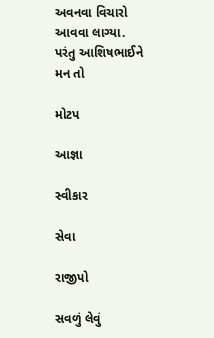અવનવા વિચારો આવવા લાગ્યા. પરંતુ આશિષભાઈને મન તો

મોટપ

આજ્ઞા

સ્વીકાર

સેવા

રાજીપો

સવળું લેવું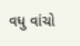વધુ વાંચો